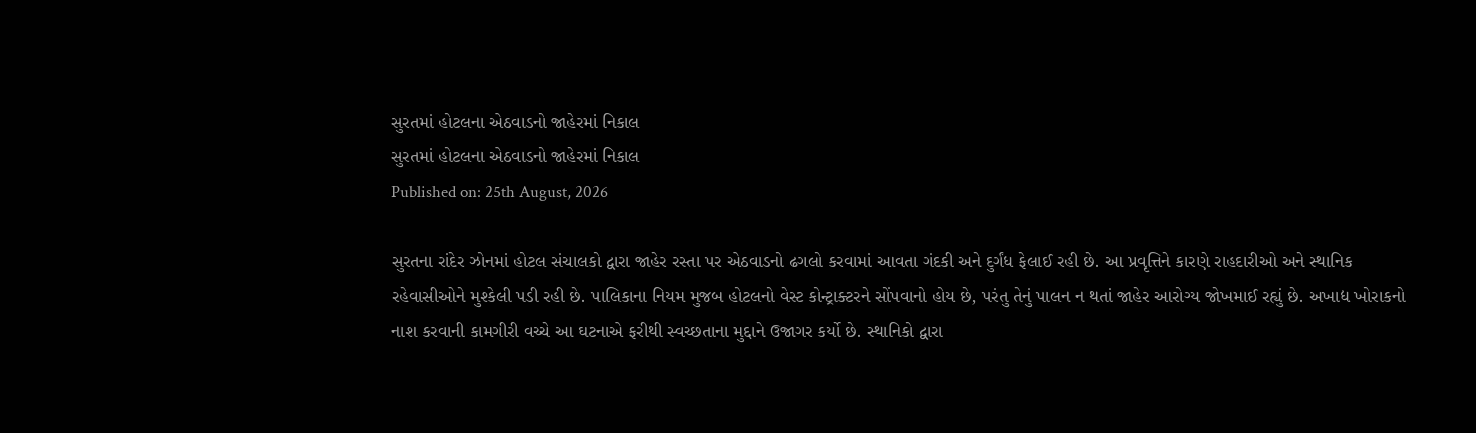સુરતમાં હોટલના એઠવાડનો જાહેરમાં નિકાલ
સુરતમાં હોટલના એઠવાડનો જાહેરમાં નિકાલ
Published on: 25th August, 2026

સુરતના રાંદેર ઝોનમાં હોટલ સંચાલકો દ્વારા જાહેર રસ્તા પર એઠવાડનો ઢગલો કરવામાં આવતા ગંદકી અને દુર્ગંધ ફેલાઈ રહી છે. આ પ્રવૃત્તિને કારણે રાહદારીઓ અને સ્થાનિક રહેવાસીઓને મુશ્કેલી પડી રહી છે. પાલિકાના નિયમ મુજબ હોટલનો વેસ્ટ કોન્ટ્રાક્ટરને સોંપવાનો હોય છે, પરંતુ તેનું પાલન ન થતાં જાહેર આરોગ્ય જોખમાઈ રહ્યું છે. અખાદ્ય ખોરાકનો નાશ કરવાની કામગીરી વચ્ચે આ ઘટનાએ ફરીથી સ્વચ્છતાના મુદ્દાને ઉજાગર કર્યો છે. સ્થાનિકો દ્વારા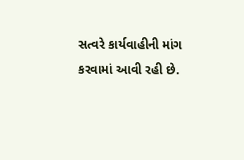સત્વરે કાર્યવાહીની માંગ કરવામાં આવી રહી છે.